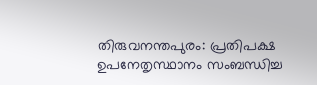തിരുവനന്തപുരം: പ്രതിപക്ഷ ഉപനേതൃസ്ഥാനം സംബന്ധിച്ച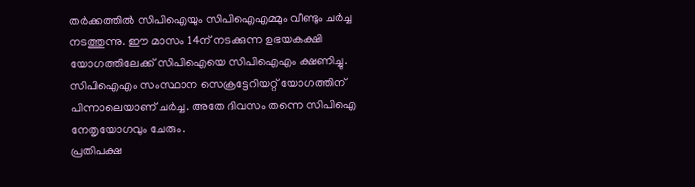തർക്കത്തിൽ സിപിഐയും സിപിഐഎമ്മും വീണ്ടും ചർച്ച നടത്തുന്നു. ഈ മാസം 14ന് നടക്കുന്ന ഉഭയകക്ഷി യോഗത്തിലേക്ക് സിപിഐയെ സിപിഐഎം ക്ഷണിച്ചു. സിപിഐഎം സംസ്ഥാന സെക്രട്ടേറിയറ്റ് യോഗത്തിന് പിന്നാലെയാണ് ചർച്ച. അതേ ദിവസം തന്നെ സിപിഐ നേതൃയോഗവും ചേരും.
പ്രതിപക്ഷ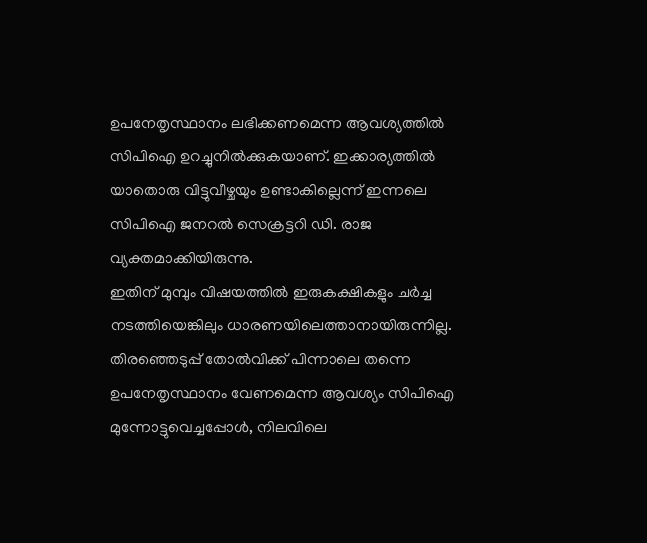ഉപനേതൃസ്ഥാനം ലഭിക്കണമെന്ന ആവശ്യത്തിൽ സിപിഐ ഉറച്ചുനിൽക്കുകയാണ്. ഇക്കാര്യത്തിൽ യാതൊരു വിട്ടുവീഴ്ചയും ഉണ്ടാകില്ലെന്ന് ഇന്നലെ സിപിഐ ജനറൽ സെക്രട്ടറി ഡി. രാജ വ്യക്തമാക്കിയിരുന്നു.
ഇതിന് മുമ്പും വിഷയത്തിൽ ഇരുകക്ഷികളും ചർച്ച നടത്തിയെങ്കിലും ധാരണയിലെത്താനായിരുന്നില്ല. തിരഞ്ഞെടുപ്പ് തോൽവിക്ക് പിന്നാലെ തന്നെ ഉപനേതൃസ്ഥാനം വേണമെന്ന ആവശ്യം സിപിഐ മുന്നോട്ടുവെച്ചപ്പോൾ, നിലവിലെ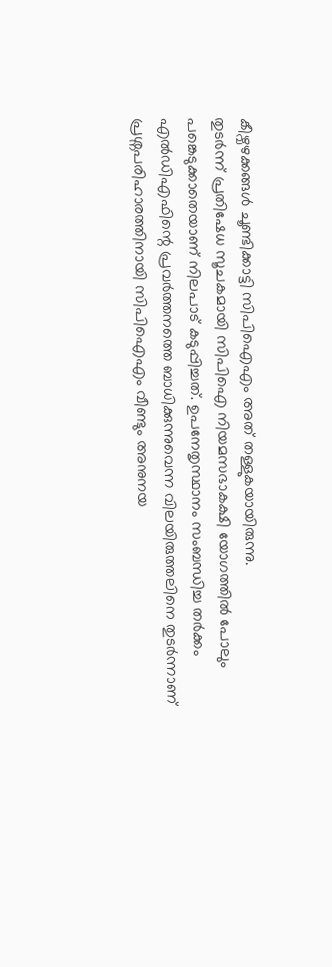കീഴ്വഴക്കങ്ങൾ ചൂണ്ടിക്കാട്ടി സിപിഐഎം അത് തള്ളുകയായിരുന്നു.
തുടർന്ന് പ്രതിഷേധ സൂചകമായി സിപിഐ നിയമസഭാകക്ഷി യോഗത്തിൽ പോലും പങ്കെടുക്കാതെയാണ് നിലപാട് കടുപ്പിച്ചത്. ഉപനേതൃസ്ഥാനം സംബന്ധിച്ച തർക്കം എൽഡിഎഫിന്റെ പ്രവർത്തനത്തെ ബാധിക്കുന്നുവെന്ന വിലയിരുത്തലിനെ തുടർന്നാണ് പ്രശ്നപരിഹാരത്തിനായി സിപിഐഎം വീണ്ടും അനുനയ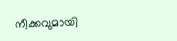നീക്കവുമായി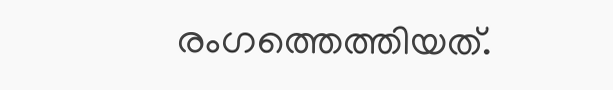രംഗത്തെത്തിയത്.